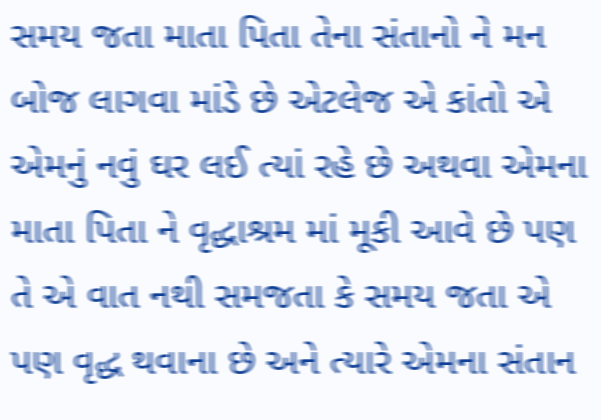સમય જતા માતા પિતા તેના સંતાનો ને મન બોજ લાગવા માંડે છે એટલેજ એ કાંતો એ એમનું નવું ઘર લઈ ત્યાં રહે છે અથવા એમના માતા પિતા ને વૃદ્ધાશ્રમ માં મૂકી આવે છે પણ તે એ વાત નથી સમજતા કે સમય જતા એ પણ વૃદ્ધ થવાના છે અને ત્યારે એમના સંતાન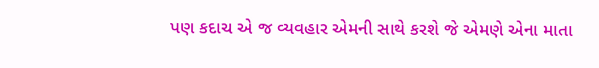પણ કદાચ એ જ વ્યવહાર એમની સાથે કરશે જે એમણે એના માતા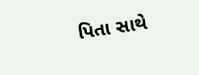પિતા સાથે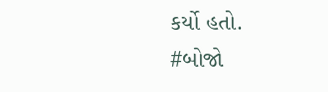કર્યો હતો.
#બોજો